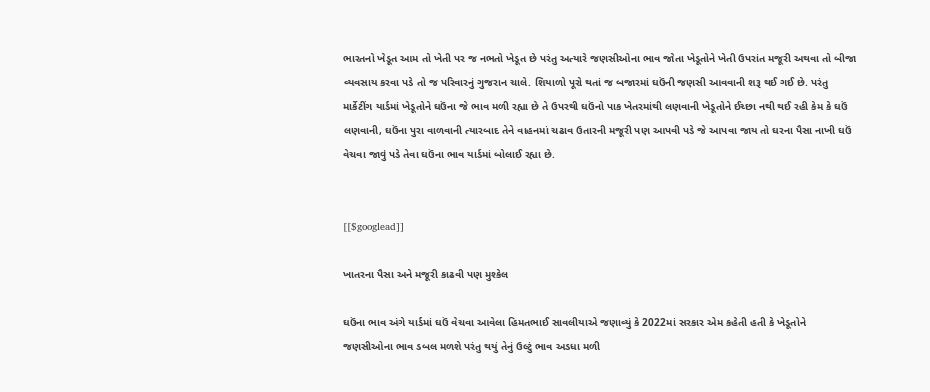ભારતનો ખેડૂત આમ તો ખેતી પર જ નભતો ખેડૂત છે પરંતુ અત્યારે જણસીઓના ભાવ જોતા ખેડૂતોને ખેતી ઉપરાંત મજૂરી અથવા તો બીજા વ્યવસાય કરવા પડે તો જ પરિવારનું ગુજરાન ચાલે. શિયાળો પૂરો થતાં જ બજારમાં ઘઉંની જણસી આવવાની શરૂ થઈ ગઈ છે. પરંતુ માર્કેટીંગ યાર્ડમાં ખેડૂતોને ઘઉંના જે ભાવ મળી રહ્યા છે તે ઉપરથી ઘઉંનો પાક ખેતરમાંથી લણવાની ખેડૂતોને ઈચ્છા નથી થઈ રહી કેમ કે ઘઉં લણવાની, ઘઉંના પુરા વાળવાની ત્યારબાદ તેને વાહનમાં ચઢાવ ઉતારની મજૂરી પણ આપવી પડે જે આપવા જાય તો ઘરના પૈસા નાખી ઘઉં વેચવા જાવું પડે તેવા ઘઉંના ભાવ યાર્ડમાં બોલાઈ રહ્યા છે.


[[$googlead]]

ખાતરના પૈસા અને મજૂરી કાઢવી પણ મુશ્કેલ

ઘઉંના ભાવ અંગે યાર્ડમાં ઘઉં વેચવા આવેલા હિમતભાઈ સાવલીયાએ જણાવ્યું કે 2022માં સરકાર એમ કહેતી હતી કે ખેડૂતોને જણસીઓના ભાવ ડબલ મળશે પરંતુ થયું તેનું ઉલ્ટું ભાવ અડધા મળી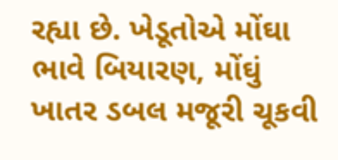રહ્યા છે. ખેડૂતોએ મોંઘા ભાવે બિયારણ, મોંઘું ખાતર ડબલ મજૂરી ચૂકવી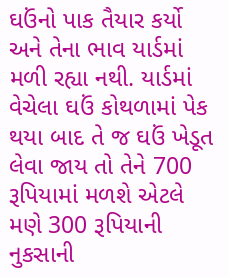ઘઉંનો પાક તૈયાર કર્યો અને તેના ભાવ યાર્ડમાં મળી રહ્યા નથી. યાર્ડમાં વેચેલા ઘઉં કોથળામાં પેક થયા બાદ તે જ ઘઉં ખેડૂત લેવા જાય તો તેને 700 રૂપિયામાં મળશે એટલે મણે 300 રૂપિયાની નુકસાની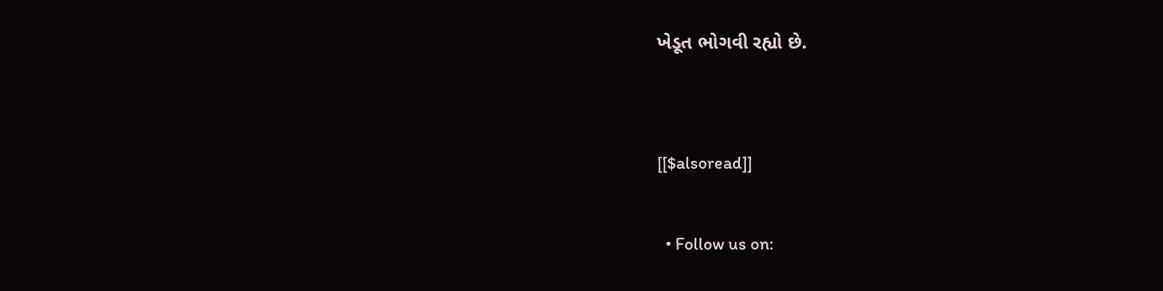ખેડૂત ભોગવી રહ્યો છે.


[[$alsoread]]

  • Follow us on: